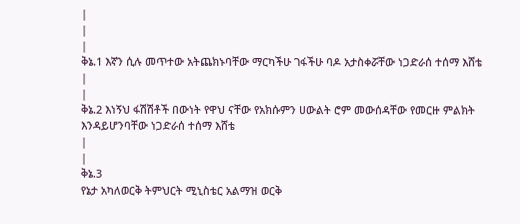|
|
|
ቅኔ.1 እኛን ሲሉ መጥተው አትጨክኑባቸው ማርካችሁ ገፋችሁ ባዶ አታስቀሯቸው ነጋድራሰ ተሰማ እሸቴ
|
|
ቅኔ.2 እነኝህ ፋሽሽቶች በውነት የዋህ ናቸው የአክሱምን ሀውልት ሮም መውሰዳቸው የመርዙ ምልክት እንዳይሆንባቸው ነጋድራሰ ተሰማ እሸቴ
|
|
ቅኔ.3
የኔታ አካለወርቅ ትምህርት ሚኒስቴር አልማዝ ወርቅ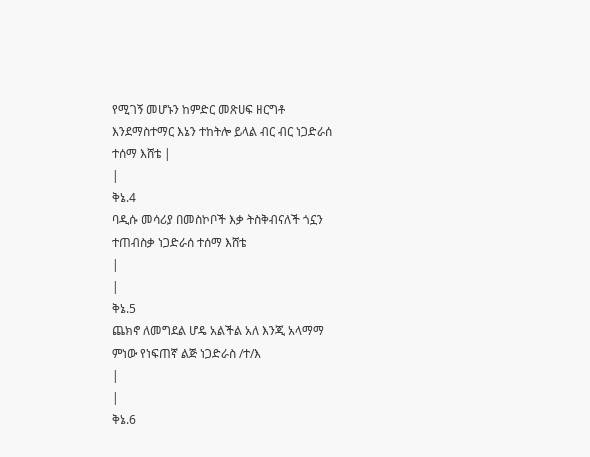የሚገኝ መሆኑን ከምድር መጽሀፍ ዘርግቶ እንደማስተማር እኔን ተከትሎ ይላል ብር ብር ነጋድራሰ ተሰማ እሸቴ |
|
ቅኔ.4
ባዲሱ መሳሪያ በመስኮቦች እቃ ትስቅብናለች ጎኗን ተጠብስቃ ነጋድራሰ ተሰማ እሸቴ
|
|
ቅኔ.5
ጨክኖ ለመግደል ሆዴ አልችል አለ እንጂ አላማማ ምነው የነፍጠኛ ልጅ ነጋድራስ /ተ/እ
|
|
ቅኔ.6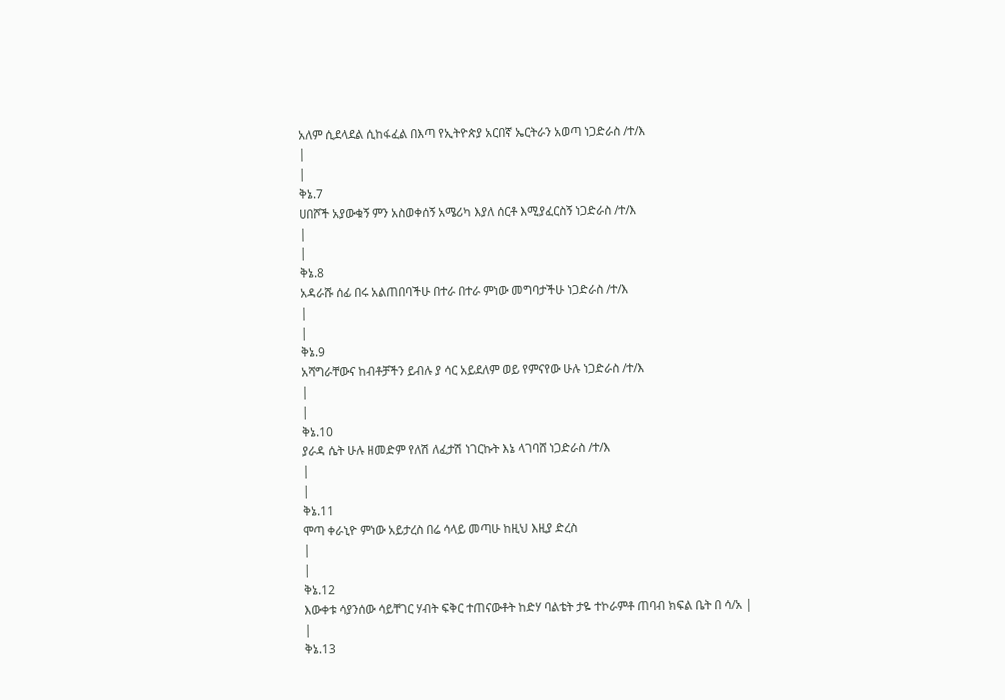አለም ሲደላደል ሲከፋፈል በእጣ የኢትዮጵያ አርበኛ ኤርትራን አወጣ ነጋድራስ /ተ/እ
|
|
ቅኔ.7
ሀበሾች አያውቁኝ ምን አስወቀሰኝ አሜሪካ እያለ ሰርቶ እሚያፈርስኝ ነጋድራስ /ተ/እ
|
|
ቅኔ.8
አዳራሹ ሰፊ በሩ አልጠበባችሁ በተራ በተራ ምነው መግባታችሁ ነጋድራስ /ተ/እ
|
|
ቅኔ.9
አሻግራቸውና ከብቶቻችን ይብሉ ያ ሳር አይደለም ወይ የምናየው ሁሉ ነጋድራስ /ተ/እ
|
|
ቅኔ.10
ያራዳ ሴት ሁሉ ዘመድም የለሽ ለፈታሽ ነገርኩት እኔ ላገባሸ ነጋድራስ /ተ/እ
|
|
ቅኔ.11
ሞጣ ቀራኒዮ ምነው አይታረስ በሬ ሳላይ መጣሁ ከዚህ እዚያ ድረስ
|
|
ቅኔ.12
እውቀቱ ሳያንሰው ሳይቸገር ሃብት ፍቅር ተጠናውቶት ከድሃ ባልቴት ታዬ ተኮራምቶ ጠባብ ክፍል ቤት በ ሳ/አ |
|
ቅኔ.13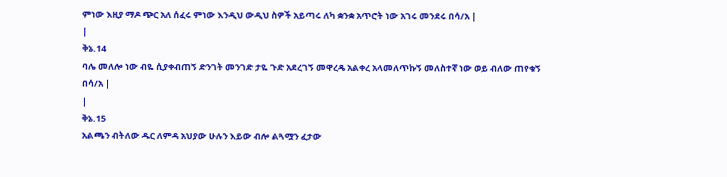ምነው እዚያ ማዶ ጭር አለ ሰፈሩ ምነው እንዲህ ውዲህ ስዎች አይጣሩ ለካ ቋንቋ አጥሮት ነው አገሩ መንደሩ በሳ/አ |
|
ቅኔ.14
ባሌ መለሎ ነው ብዬ ሲያቀብጠኝ ድንገት መንገድ ታዬ ጉድ አደረገኝ መዋረዴ አልቀረ አላመለጥኩኝ መለስተኛ ነው ወይ ብለው ጠየቁኝ በሳ/አ |
|
ቅኔ.15
አልጫን ብትለው ዱር ለምዳ አህያው ሁሉን እይው ብሎ ልጓሟን ፈታው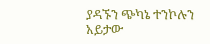ያዳኙን ጭካኔ ተንኮሉን አይታው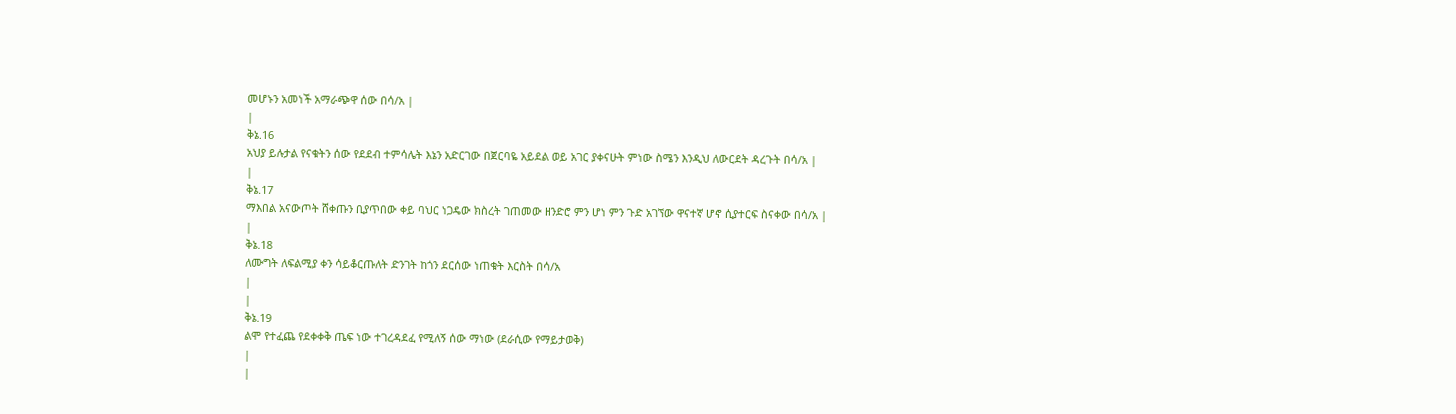መሆኑን አመነች አማራጭዋ ሰው በሳ/አ |
|
ቅኔ.16
አህያ ይሉታል የናቁትን ሰው የደደብ ተምሳሌት እኔን አድርገው በጀርባዬ አይደል ወይ አገር ያቀናሁት ምነው ስሜን እንዲህ ለውርደት ዳረጉት በሳ/አ |
|
ቅኔ.17
ማእበል አናውጦት ሸቀጡን ቢያጥበው ቀይ ባህር ነጋዴው ክስረት ገጠመው ዘንድሮ ምን ሆነ ምን ጉድ አገኘው ዋናተኛ ሆኖ ሲያተርፍ ስናቀው በሳ/አ |
|
ቅኔ.18
ለሙግት ለፍልሚያ ቀን ሳይቆርጡለት ድንገት ከጎን ደርሰው ነጠቁት እርስት በሳ/አ
|
|
ቅኔ.19
ልሞ የተፈጨ የደቀቀቅ ጤፍ ነው ተገረዳደፈ የሚለኝ ሰው ማነው (ደራሲው የማይታወቅ)
|
|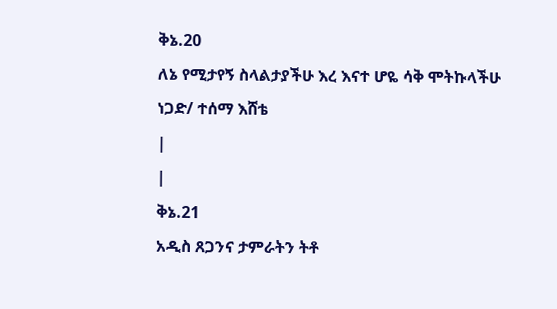ቅኔ.20
ለኔ የሚታየኝ ስላልታያችሁ እረ እናተ ሆዬ ሳቅ ሞትኩላችሁ ነጋድ/ ተሰማ እሸቴ
|
|
ቅኔ.21
አዲስ ጸጋንና ታምራትን ትቶ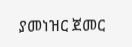ያመነዝር ጀመር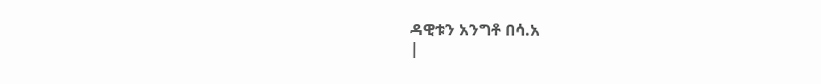ዳዊቱን አንግቶ በሳ.አ
|